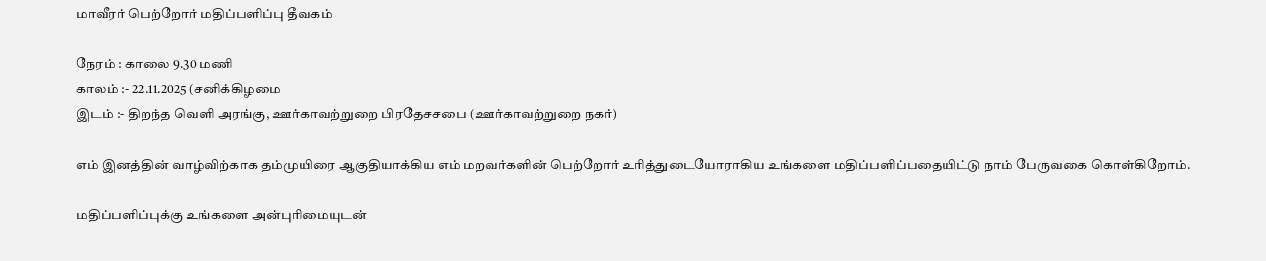மாவீரர் பெற்றோர் மதிப்பளிப்பு தீவகம்

நேரம் : காலை 9.30 மணி
காலம் :- 22.11.2025 (சனிக்கிழமை
இடம் :- திறந்த வெளி அரங்கு, ஊர்காவற்றுறை பிரதேசசபை (ஊர்காவற்றுறை நகர்)

எம் இனத்தின் வாழ்விற்காக தம்முயிரை ஆகுதியாக்கிய எம் மறவர்களின் பெற்றோர் உரித்துடையோராகிய உங்களை மதிப்பளிப்பதையிட்டு நாம் பேருவகை கொள்கிறோம்.

மதிப்பளிப்புக்கு உங்களை அன்புரிமையுடன்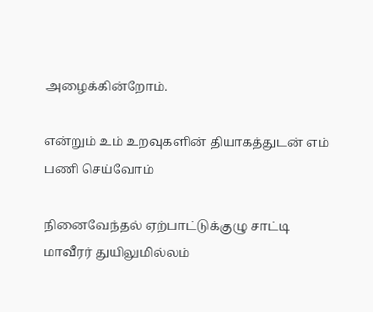அழைக்கின்றோம்.

என்றும் உம் உறவுகளின் தியாகத்துடன் எம் பணி செய்வோம்

நினைவேந்தல் ஏற்பாட்டுக்குழு சாட்டி
மாவீரர் துயிலுமில்லம்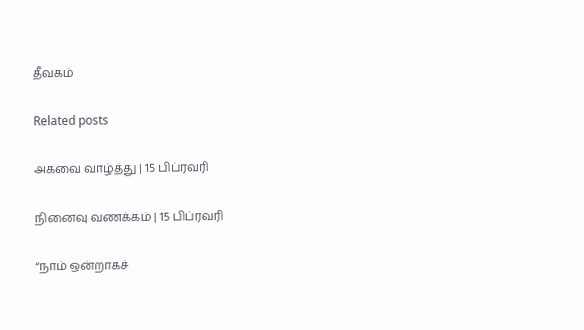தீவகம்

Related posts

அகவை வாழ்த்து | 15 பிப்ரவரி

நினைவு வணக்கம் | 15 பிப்ரவரி

“நாம் ஒன்றாகச்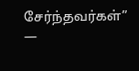சேர்ந்தவர்கள்” —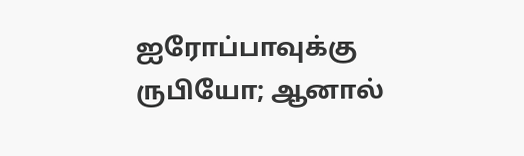ஐரோப்பாவுக்கு ருபியோ; ஆனால்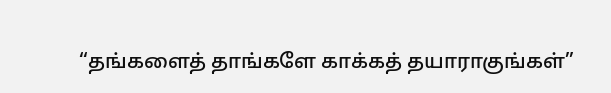“தங்களைத் தாங்களே காக்கத் தயாராகுங்கள்”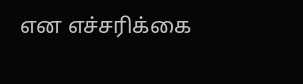என எச்சரிக்கை